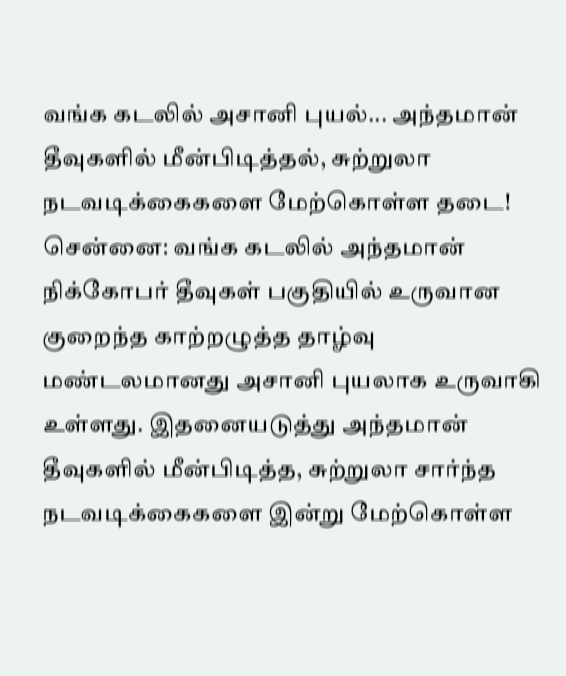வங்க கடலில் அசானி புயல்... அந்தமான் தீவுகளில் மீன்பிடித்தல், சுற்றுலா நடவடிக்கைகளை மேற்கொள்ள தடை!
சென்னை: வங்க கடலில் அந்தமான் நிக்கோபர் தீவுகள் பகுதியில் உருவான குறைந்த காற்றழுத்த தாழ்வு மண்டலமானது அசானி புயலாக உருவாகி உள்ளது. இதனையடுத்து அந்தமான் தீவுகளில் மீன்பிடித்த, சுற்றுலா சார்ந்த நடவடிக்கைகளை இன்று மேற்கொள்ள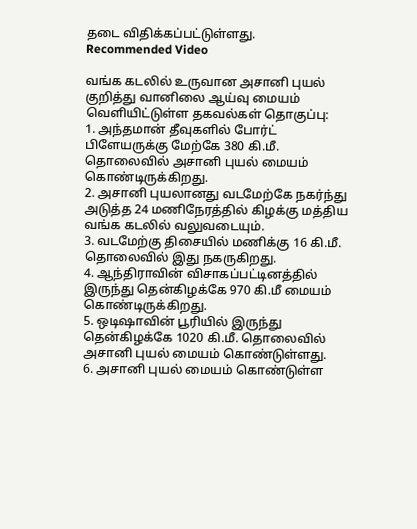தடை விதிக்கப்பட்டுள்ளது.
Recommended Video

வங்க கடலில் உருவான அசானி புயல் குறித்து வானிலை ஆய்வு மையம் வெளியிட்டுள்ள தகவல்கள் தொகுப்பு:
1. அந்தமான் தீவுகளில் போர்ட் பிளேயருக்கு மேற்கே 380 கி.மீ. தொலைவில் அசானி புயல் மையம் கொண்டிருக்கிறது.
2. அசானி புயலானது வடமேற்கே நகர்ந்து அடுத்த 24 மணிநேரத்தில் கிழக்கு மத்திய வங்க கடலில் வலுவடையும்.
3. வடமேற்கு திசையில் மணிக்கு 16 கி.மீ. தொலைவில் இது நகருகிறது.
4. ஆந்திராவின் விசாகப்பட்டினத்தில் இருந்து தென்கிழக்கே 970 கி.மீ மையம் கொண்டிருக்கிறது.
5. ஒடிஷாவின் பூரியில் இருந்து தென்கிழக்கே 1020 கி.மீ. தொலைவில் அசானி புயல் மையம் கொண்டுள்ளது.
6. அசானி புயல் மையம் கொண்டுள்ள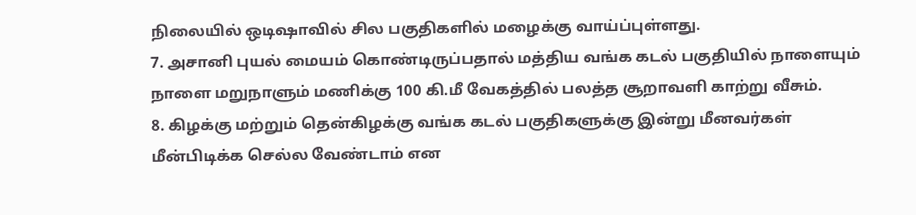நிலையில் ஒடிஷாவில் சில பகுதிகளில் மழைக்கு வாய்ப்புள்ளது.
7. அசானி புயல் மையம் கொண்டிருப்பதால் மத்திய வங்க கடல் பகுதியில் நாளையும் நாளை மறுநாளும் மணிக்கு 100 கி.மீ வேகத்தில் பலத்த சூறாவளி காற்று வீசும்.
8. கிழக்கு மற்றும் தென்கிழக்கு வங்க கடல் பகுதிகளுக்கு இன்று மீனவர்கள் மீன்பிடிக்க செல்ல வேண்டாம் என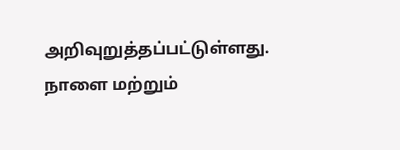அறிவுறுத்தப்பட்டுள்ளது. நாளை மற்றும்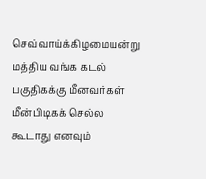செவ்வாய்க்கிழமையன்று மத்திய வங்க கடல் பகுதிகக்கு மீனவர்கள் மீன்பிடிகக் செல்ல கூடாது எனவும்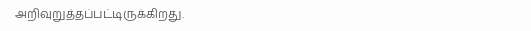அறிவுறுத்தப்பட்டிருக்கிறது.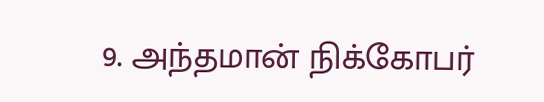9. அந்தமான் நிக்கோபர்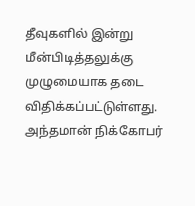தீவுகளில் இன்று மீன்பிடித்தலுக்கு முழுமையாக தடை விதிக்கப்பட்டுள்ளது. அந்தமான் நிக்கோபர்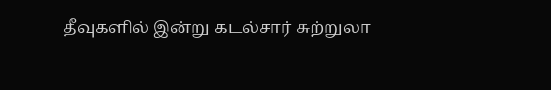தீவுகளில் இன்று கடல்சார் சுற்றுலா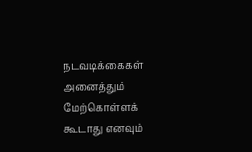நடவடிக்கைகள் அனைத்தும் மேற்கொள்ளக் கூடாது எனவும்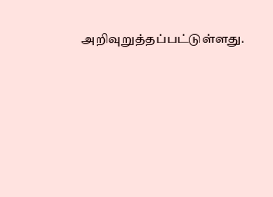அறிவுறுத்தப்பட்டுள்ளது.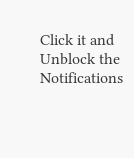Click it and Unblock the Notifications